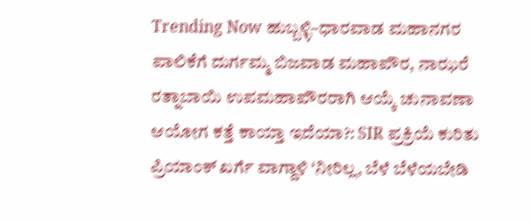Trending Now ಹುಬ್ಬಳ್ಳಿ–ಧಾರವಾಡ ಮಹಾನಗರ ಪಾಲಿಕೆಗೆ ದುರ್ಗಮ್ಮ ಬಿಜವಾಡ ಮಹಾಪೌರ, ನಾಝರೆ ರತ್ನಾಬಾಯಿ ಉಪಮಹಾಪೌರರಾಗಿ ಆಯ್ಕೆ ಚುನಾವಣಾ ಆಯೋಗ ಕತ್ತೆ ಕಾಯ್ತಾ ಇದೆಯಾ?: SIR ಪ್ರಕ್ರಿಯೆ ಕುರಿತು ಪ್ರಿಯಾಂಕ್ ಖರ್ಗೆ ವಾಗ್ದಾಳಿ ‘ನೀರಿಲ್ಲ, ಬೆಳೆ ಬೆಳೆಯಬೇಡಿ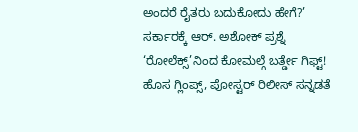ಅಂದರೆ ರೈತರು ಬದುಕೋದು ಹೇಗೆ?’ ಸರ್ಕಾರಕ್ಕೆ ಆರ್. ಅಶೋಕ್ ಪ್ರಶ್ನೆ ‘ರೋಲೆಕ್ಸ್’ನಿಂದ ಕೋಮಲ್ಗೆ ಬರ್ತ್ಡೇ ಗಿಫ್ಟ್! ಹೊಸ ಗ್ಲಿಂಪ್ಸ್, ಪೋಸ್ಟರ್ ರಿಲೀಸ್ ಸನ್ನಡತೆ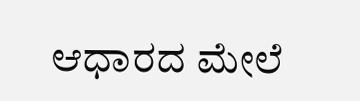ಆಧಾರದ ಮೇಲೆ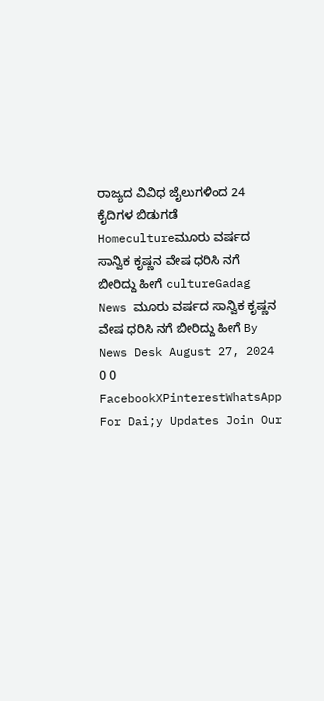ರಾಜ್ಯದ ವಿವಿಧ ಜೈಲುಗಳಿಂದ 24 ಕೈದಿಗಳ ಬಿಡುಗಡೆ Homecultureಮೂರು ವರ್ಷದ ಸಾನ್ವಿಕ ಕೃಷ್ಣನ ವೇಷ ಧರಿಸಿ ನಗೆ ಬೀರಿದ್ದು ಹೀಗೆ cultureGadag News ಮೂರು ವರ್ಷದ ಸಾನ್ವಿಕ ಕೃಷ್ಣನ ವೇಷ ಧರಿಸಿ ನಗೆ ಬೀರಿದ್ದು ಹೀಗೆ By News Desk August 27, 2024 0 0 FacebookXPinterestWhatsApp For Dai;y Updates Join Our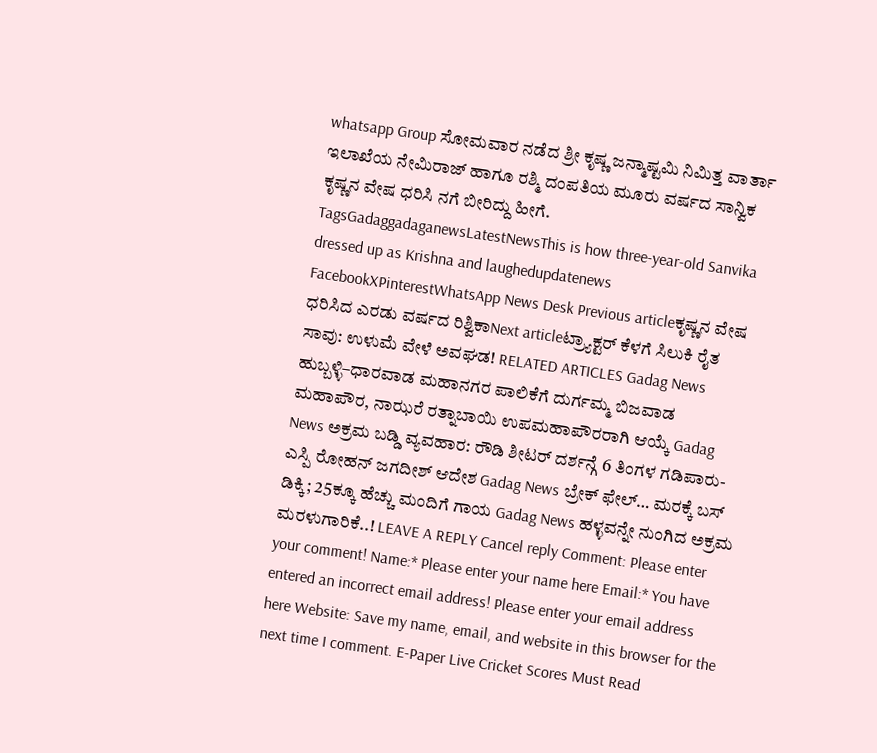whatsapp Group ಸೋಮವಾರ ನಡೆದ ಶ್ರೀ ಕೃಷ್ಣ ಜನ್ಮಾಷ್ಟಮಿ ನಿಮಿತ್ತ ವಾರ್ತಾ ಇಲಾಖೆಯ ನೇಮಿರಾಜ್ ಹಾಗೂ ರಶ್ಮಿ ದಂಪತಿಯ ಮೂರು ವರ್ಷದ ಸಾನ್ವಿಕ ಕೃಷ್ಣನ ವೇಷ ಧರಿಸಿ ನಗೆ ಬೀರಿದ್ದು ಹೀಗೆ. TagsGadaggadaganewsLatestNewsThis is how three-year-old Sanvika dressed up as Krishna and laughedupdatenews FacebookXPinterestWhatsApp News Desk Previous articleಕೃಷ್ಣನ ವೇಷ ಧರಿಸಿದ ಎರಡು ವರ್ಷದ ರಿಶ್ವಿಕಾNext articleಟ್ರ್ಯಾಕ್ಟರ್ ಕೆಳಗೆ ಸಿಲುಕಿ ರೈತ ಸಾವು: ಉಳುಮೆ ವೇಳೆ ಅವಘಡ! RELATED ARTICLES Gadag News ಹುಬ್ಬಳ್ಳಿ–ಧಾರವಾಡ ಮಹಾನಗರ ಪಾಲಿಕೆಗೆ ದುರ್ಗಮ್ಮ ಬಿಜವಾಡ ಮಹಾಪೌರ, ನಾಝರೆ ರತ್ನಾಬಾಯಿ ಉಪಮಹಾಪೌರರಾಗಿ ಆಯ್ಕೆ Gadag News ಅಕ್ರಮ ಬಡ್ಡಿ ವ್ಯವಹಾರ: ರೌಡಿ ಶೀಟರ್ ದರ್ಶನ್ಗೆ 6 ತಿಂಗಳ ಗಡಿಪಾರು- ಎಸ್ಪಿ ರೋಹನ್ ಜಗದೀಶ್ ಆದೇಶ Gadag News ಬ್ರೇಕ್ ಫೇಲ್… ಮರಕ್ಕೆ ಬಸ್ ಡಿಕ್ಕಿ; 25ಕ್ಕೂ ಹೆಚ್ಚು ಮಂದಿಗೆ ಗಾಯ Gadag News ಹಳ್ಳವನ್ನೇ ನುಂಗಿದ ಅಕ್ರಮ ಮರಳುಗಾರಿಕೆ..! LEAVE A REPLY Cancel reply Comment: Please enter your comment! Name:* Please enter your name here Email:* You have entered an incorrect email address! Please enter your email address here Website: Save my name, email, and website in this browser for the next time I comment. E-Paper Live Cricket Scores Must Read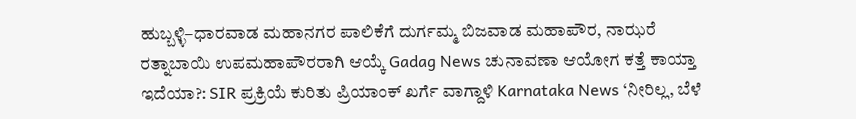ಹುಬ್ಬಳ್ಳಿ–ಧಾರವಾಡ ಮಹಾನಗರ ಪಾಲಿಕೆಗೆ ದುರ್ಗಮ್ಮ ಬಿಜವಾಡ ಮಹಾಪೌರ, ನಾಝರೆ ರತ್ನಾಬಾಯಿ ಉಪಮಹಾಪೌರರಾಗಿ ಆಯ್ಕೆ Gadag News ಚುನಾವಣಾ ಆಯೋಗ ಕತ್ತೆ ಕಾಯ್ತಾ ಇದೆಯಾ?: SIR ಪ್ರಕ್ರಿಯೆ ಕುರಿತು ಪ್ರಿಯಾಂಕ್ ಖರ್ಗೆ ವಾಗ್ದಾಳಿ Karnataka News ‘ನೀರಿಲ್ಲ, ಬೆಳೆ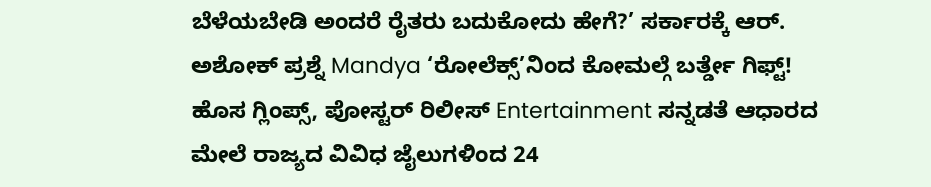ಬೆಳೆಯಬೇಡಿ ಅಂದರೆ ರೈತರು ಬದುಕೋದು ಹೇಗೆ?’ ಸರ್ಕಾರಕ್ಕೆ ಆರ್. ಅಶೋಕ್ ಪ್ರಶ್ನೆ Mandya ‘ರೋಲೆಕ್ಸ್’ನಿಂದ ಕೋಮಲ್ಗೆ ಬರ್ತ್ಡೇ ಗಿಫ್ಟ್! ಹೊಸ ಗ್ಲಿಂಪ್ಸ್, ಪೋಸ್ಟರ್ ರಿಲೀಸ್ Entertainment ಸನ್ನಡತೆ ಆಧಾರದ ಮೇಲೆ ರಾಜ್ಯದ ವಿವಿಧ ಜೈಲುಗಳಿಂದ 24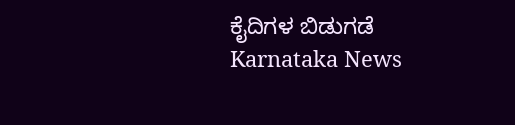ಕೈದಿಗಳ ಬಿಡುಗಡೆ Karnataka News